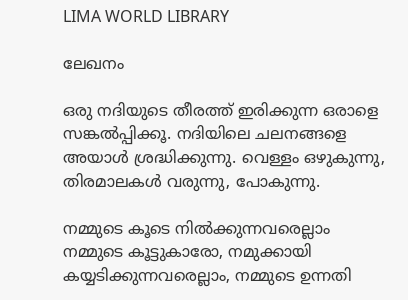LIMA WORLD LIBRARY

ലേഖനം

ഒരു നദിയുടെ തീരത്ത് ഇരിക്കുന്ന ഒരാളെ സങ്കല്‍പ്പിക്കൂ. നദിയിലെ ചലനങ്ങളെ അയാള്‍ ശ്രദ്ധിക്കുന്നു. വെള്ളം ഒഴുകുന്നു, തിരമാലകള്‍ വരുന്നു, പോകുന്നു.

നമ്മുടെ കൂടെ നില്‍ക്കുന്നവരെല്ലാം നമ്മുടെ കൂട്ടുകാരോ, നമുക്കായി കയ്യടിക്കുന്നവരെല്ലാം, നമ്മുടെ ഉന്നതി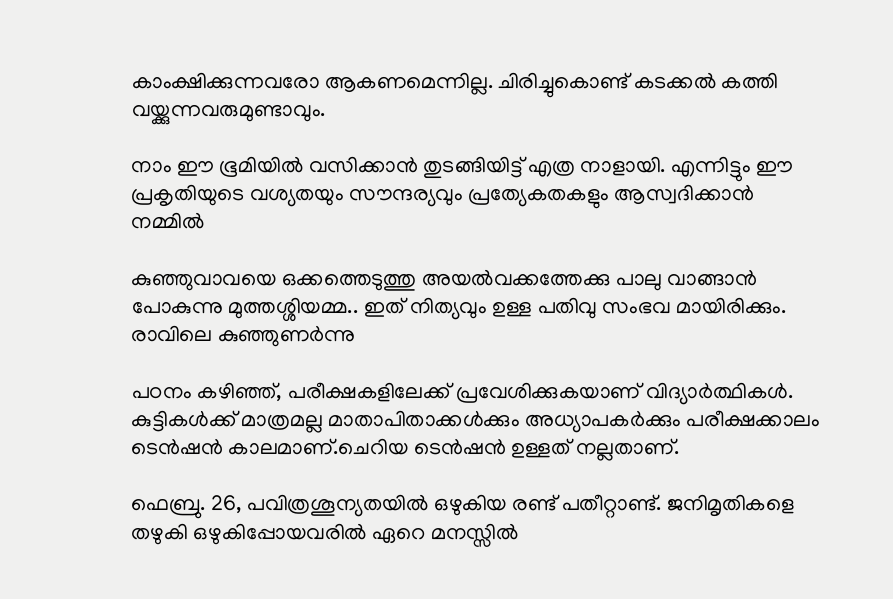കാംക്ഷിക്കുന്നവരോ ആകണമെന്നില്ല. ചിരിച്ചുകൊണ്ട് കടക്കല്‍ കത്തി വയ്ക്കുന്നവരുമുണ്ടാവും.

നാം ഈ ഭൂമിയില്‍ വസിക്കാന്‍ തുടങ്ങിയിട്ട് എത്ര നാളായി. എന്നിട്ടും ഈ പ്രകൃതിയുടെ വശ്യതയും സൗന്ദര്യവും പ്രത്യേകതകളും ആസ്വദിക്കാന്‍ നമ്മില്‍

കുഞ്ഞുവാവയെ ഒക്കത്തെടുത്തു അയല്‍വക്കത്തേക്കു പാലു വാങ്ങാന്‍ പോകുന്നു മുത്തശ്ശിയമ്മ.. ഇത് നിത്യവും ഉള്ള പതിവു സംഭവ മായിരിക്കും. രാവിലെ കുഞ്ഞുണര്‍ന്നു

പഠനം കഴിഞ്ഞ്, പരീക്ഷകളിലേക്ക് പ്രവേശിക്കുകയാണ് വിദ്യാര്‍ത്ഥികള്‍. കുട്ടികള്‍ക്ക് മാത്രമല്ല മാതാപിതാക്കള്‍ക്കും അധ്യാപകര്‍ക്കും പരീക്ഷക്കാലം ടെന്‍ഷന്‍ കാലമാണ്.ചെറിയ ടെന്‍ഷന്‍ ഉള്ളത് നല്ലതാണ്.

ഫെബ്രു. 26, പവിത്രശൂന്യതയില്‍ ഒഴുകിയ രണ്ട് പതീറ്റാണ്ട്. ജനിമൃതികളെ തഴുകി ഒഴുകിപ്പോയവരില്‍ ഏറെ മനസ്സില്‍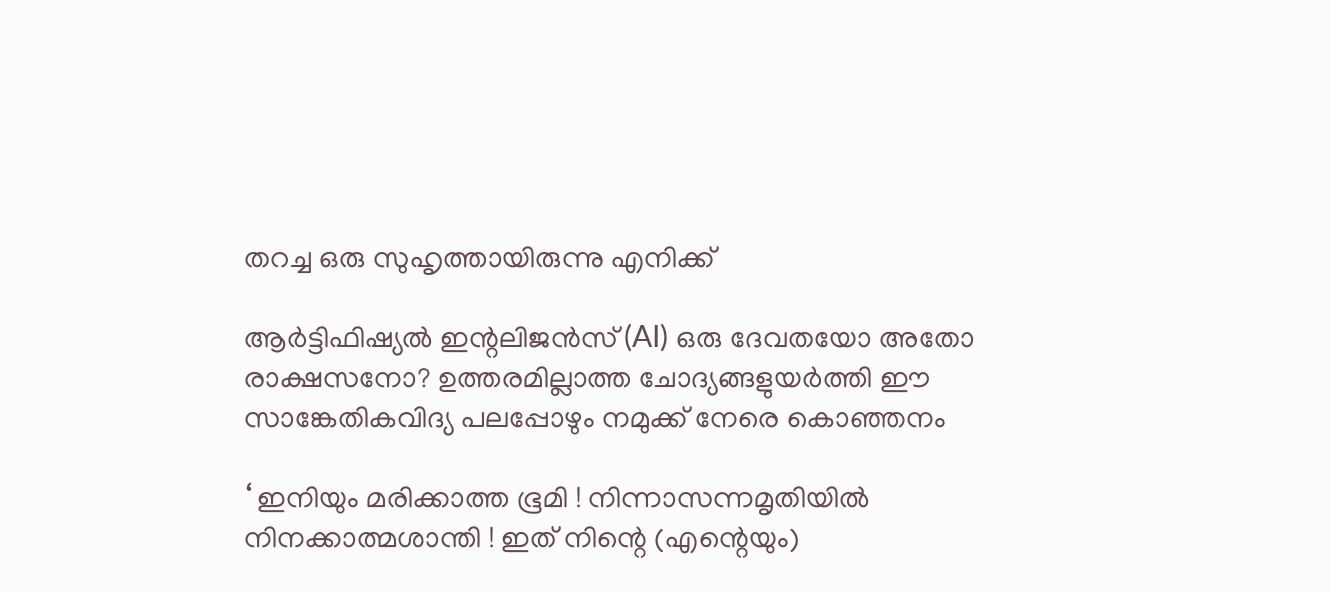തറച്ച ഒരു സുഹൃത്തായിരുന്നു എനിക്ക്

ആര്‍ട്ടിഫിഷ്യല്‍ ഇന്റലിജന്‍സ് (AI) ഒരു ദേവതയോ അതോ രാക്ഷസനോ? ഉത്തരമില്ലാത്ത ചോദ്യങ്ങളുയര്‍ത്തി ഈ സാങ്കേതികവിദ്യ പലപ്പോഴും നമുക്ക് നേരെ കൊഞ്ഞനം

‘ ഇനിയും മരിക്കാത്ത ഭൂമി ! നിന്നാസന്നമൃതിയില്‍ നിനക്കാത്മശാന്തി ! ഇത് നിന്റെ (എന്റെയും)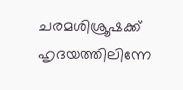ചരമശിശ്രൂഷക്ക് ഹൃദയത്തിലിന്നേ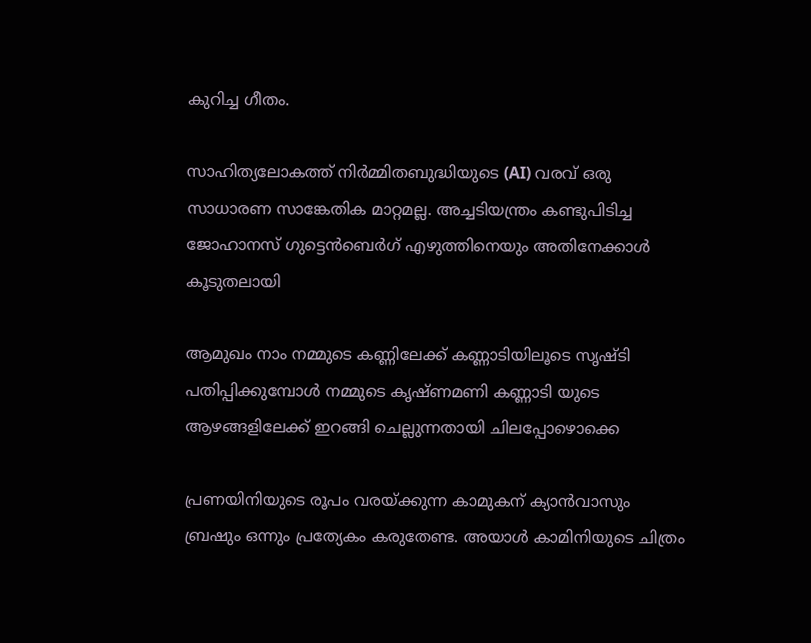കുറിച്ച ഗീതം.

സാഹിത്യലോകത്ത് നിര്‍മ്മിതബുദ്ധിയുടെ (AI) വരവ് ഒരു സാധാരണ സാങ്കേതിക മാറ്റമല്ല. അച്ചടിയന്ത്രം കണ്ടുപിടിച്ച ജോഹാനസ് ഗുട്ടെന്‍ബെര്‍ഗ് എഴുത്തിനെയും അതിനേക്കാള്‍ കൂടുതലായി

ആമുഖം നാം നമ്മുടെ കണ്ണിലേക്ക് കണ്ണാടിയിലൂടെ സൃഷ്ടി പതിപ്പിക്കുമ്പോള്‍ നമ്മുടെ കൃഷ്ണമണി കണ്ണാടി യുടെ ആഴങ്ങളിലേക്ക് ഇറങ്ങി ചെല്ലുന്നതായി ചിലപ്പോഴൊക്കെ

പ്രണയിനിയുടെ രൂപം വരയ്ക്കുന്ന കാമുകന് ക്യാന്‍വാസും ബ്രഷും ഒന്നും പ്രത്യേകം കരുതേണ്ട. അയാള്‍ കാമിനിയുടെ ചിത്രം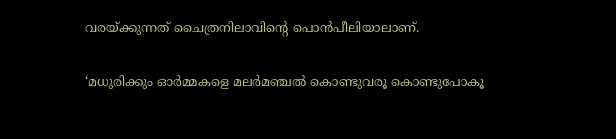വരയ്ക്കുന്നത് ചൈത്രനിലാവിന്റെ പൊന്‍പീലിയാലാണ്.

‘മധുരിക്കും ഓര്‍മ്മകളെ മലര്‍മഞ്ചല്‍ കൊണ്ടുവരൂ കൊണ്ടുപോകൂ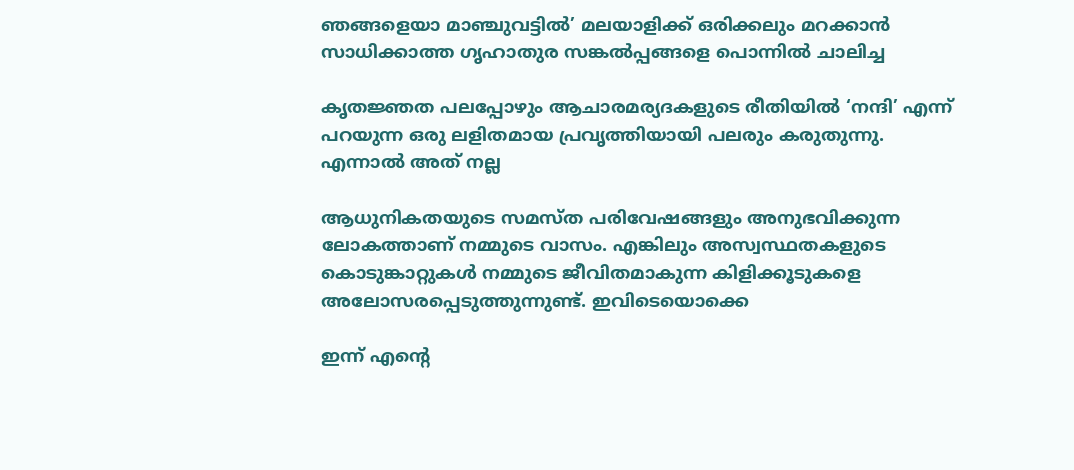ഞങ്ങളെയാ മാഞ്ചുവട്ടില്‍’ മലയാളിക്ക് ഒരിക്കലും മറക്കാന്‍ സാധിക്കാത്ത ഗൃഹാതുര സങ്കല്‍പ്പങ്ങളെ പൊന്നില്‍ ചാലിച്ച

കൃതജ്ഞത പലപ്പോഴും ആചാരമര്യദകളുടെ രീതിയില്‍ ‘നന്ദി’ എന്ന് പറയുന്ന ഒരു ലളിതമായ പ്രവൃത്തിയായി പലരും കരുതുന്നു. എന്നാല്‍ അത് നല്ല

ആധുനികതയുടെ സമസ്ത പരിവേഷങ്ങളും അനുഭവിക്കുന്ന ലോകത്താണ് നമ്മുടെ വാസം. എങ്കിലും അസ്വസ്ഥതകളുടെ കൊടുങ്കാറ്റുകള്‍ നമ്മുടെ ജീവിതമാകുന്ന കിളിക്കൂടുകളെ അലോസരപ്പെടുത്തുന്നുണ്ട്. ഇവിടെയൊക്കെ

ഇന്ന് എന്റെ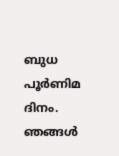ബുധ പൂര്‍ണിമ ദിനം. ഞങ്ങള്‍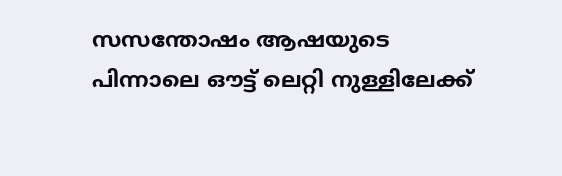സസന്തോഷം ആഷയുടെ പിന്നാലെ ഔട്ട് ലെറ്റി നുള്ളിലേക്ക്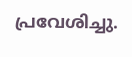പ്രവേശിച്ചു.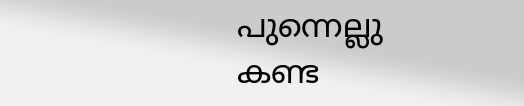പുന്നെല്ലു കണ്ട